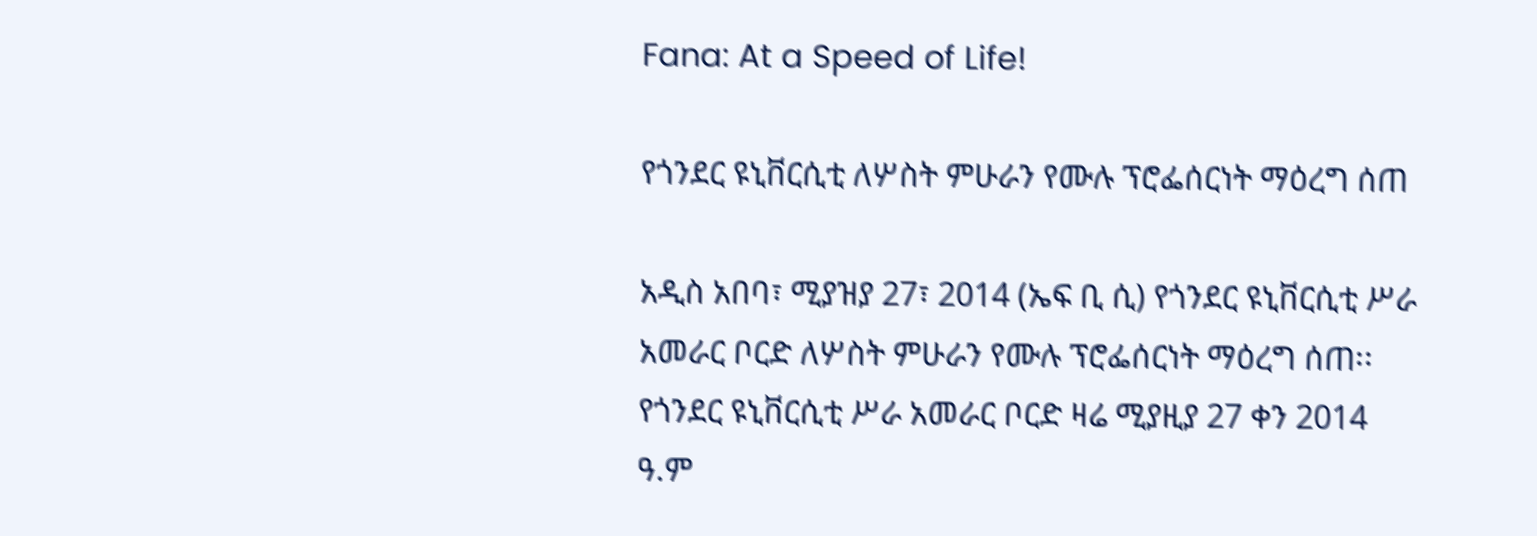Fana: At a Speed of Life!

የጎንደር ዩኒቨርሲቲ ለሦስት ምሁራን የሙሉ ፕሮፌሰርነት ማዕረግ ሰጠ

አዲስ አበባ፣ ሚያዝያ 27፣ 2014 (ኤፍ ቢ ሲ) የጎንደር ዩኒቨርሲቲ ሥራ አመራር ቦርድ ለሦስት ምሁራን የሙሉ ፕሮፌሰርነት ማዕረግ ሰጠ፡፡ የጎንደር ዩኒቨርሲቲ ሥራ አመራር ቦርድ ዛሬ ሚያዚያ 27 ቀን 2014 ዓ.ም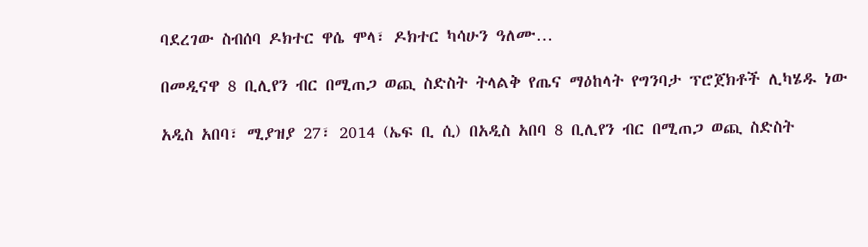ባደረገው ስብሰባ ዶክተር ዋሴ ሞላ፣ ዶክተር ካሳሁን ዓለሙ…

በመዲናዋ 8 ቢሊየን ብር በሚጠጋ ወጪ ስድስት ትላልቅ የጤና ማዕከላት የግንባታ ፕሮጀክቶች ሊካሄዱ ነው

አዲስ አበባ፣ ሚያዝያ 27፣ 2014 (ኤፍ ቢ ሲ) በአዲስ አበባ 8 ቢሊየን ብር በሚጠጋ ወጪ ስድስት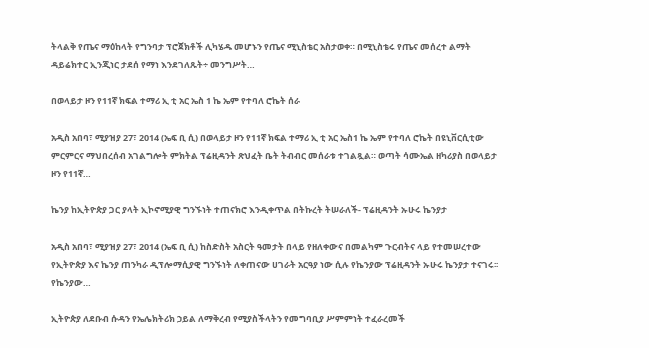ትላልቅ የጤና ማዕከላት የግንባታ ፕሮጀክቶች ሊካሄዱ መሆኑን የጤና ሚኒስቴር አስታወቀ። በሚኒስቴሩ የጤና መሰረተ ልማት ዳይሬክተር ኢንጂነር ታደሰ የማነ እንደገለጹት÷ መንግሥት…

በወላይታ ዞን የ11ኛ ክፍል ተማሪ ኢ ቲ አር ኤስ 1 ኬ ኤም የተባለ ሮኬት ሰራ

አዲስ አበባ፣ ሚያዝያ 27፣ 2014 (ኤፍ ቢ ሲ) በወላይታ ዞን የ11ኛ ክፍል ተማሪ ኢ ቲ አር ኤስ1 ኬ ኤም የተባለ ሮኬት በዩኒቨርሲቲው ምርምርና ማህበረሰብ አገልግሎት ምክትል ፕሬዚዳንት ጽህፈት ቤት ትብብር መሰራቱ ተገልጿል። ወጣት ሳሙኤል ዘካሪያስ በወላይታ ዞን የ11ኛ…

ኬንያ ከኢትዮጵያ ጋር ያላት ኢኮኖሚያዊ ግንኙነት ተጠናክሮ እንዲቀጥል በትኩረት ትሠራለች- ፕሬዚዳንት ኡሁሩ ኬንያታ

አዲስ አበባ፣ ሚያዝያ 27፣ 2014 (ኤፍ ቢ ሲ) ከስድስት አስርት ዓመታት በላይ የዘለቀውና በመልካም ጉርብትና ላይ የተመሠረተው የኢትዮጵያ እና ኬንያ ጠንካራ ዲፕሎማሲያዊ ግንኙነት ለቀጠናው ሀገራት አርዓያ ነው ሲሉ የኬንያው ፕሬዚዳንት ኡሁሩ ኬንያታ ተናገሩ፡፡ የኬንያው…

ኢትዮጵያ ለደቡብ ሱዳን የኤሌክትሪክ ኃይል ለማቅረብ የሚያስችላትን የመግባቢያ ሥምምነት ተፈራረመች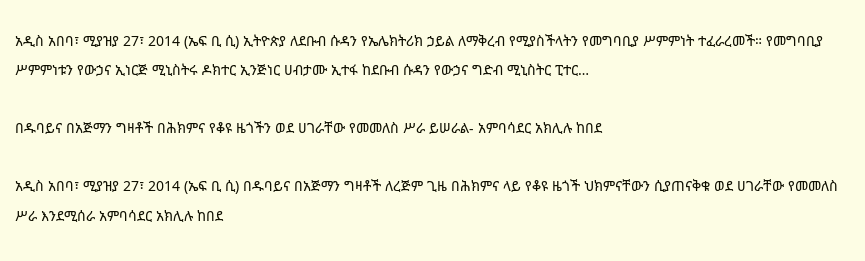አዲስ አበባ፣ ሚያዝያ 27፣ 2014 (ኤፍ ቢ ሲ) ኢትዮጵያ ለደቡብ ሱዳን የኤሌክትሪክ ኃይል ለማቅረብ የሚያስችላትን የመግባቢያ ሥምምነት ተፈራረመች። የመግባቢያ ሥምምነቱን የውኃና ኢነርጅ ሚኒስትሩ ዶክተር ኢንጅነር ሀብታሙ ኢተፋ ከደቡብ ሱዳን የውኃና ግድብ ሚኒስትር ፒተር…

በዱባይና በአጅማን ግዛቶች በሕክምና የቆዩ ዜጎችን ወደ ሀገራቸው የመመለስ ሥራ ይሠራል- አምባሳደር አክሊሉ ከበደ

አዲስ አበባ፣ ሚያዝያ 27፣ 2014 (ኤፍ ቢ ሲ) በዱባይና በአጅማን ግዛቶች ለረጅም ጊዜ በሕክምና ላይ የቆዩ ዜጎች ህክምናቸውን ሲያጠናቅቁ ወደ ሀገራቸው የመመለስ ሥራ እንደሚሰራ አምባሳደር አክሊሉ ከበደ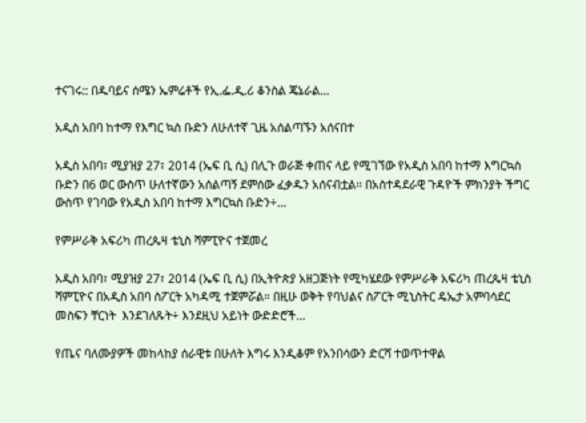ተናገሩ:: በዱባይና ሰሜን ኤምሬቶች የኢ.ፌ.ዲ.ሪ ቆንስል ጄኔራል…

አዲስ አበባ ከተማ የእግር ኳስ ቡድን ለሁለተኛ ጊዜ አሰልጣኙን አሰናበተ

አዲስ አበባ፣ ሚያዝያ 27፣ 2014 (ኤፍ ቢ ሲ) በሊጉ ወራጅ ቀጠና ላይ የሚገኘው የአዲስ አበባ ከተማ እግርኳስ ቡድን በ6 ወር ውስጥ ሁለተኛውን አሰልጣኝ ደምሰው ፈቃዱን አሰናብቷል፡፡ በአስተዳደራዊ ጉዳዮች ምክንያት ችግር ውስጥ የገባው የአዲስ አበባ ከተማ እግርኳስ ቡድን÷…

የምሥራቅ አፍሪካ ጠረጴዛ ቴኒስ ሻምፒዮና ተጀመረ

አዲስ አበባ፣ ሚያዝያ 27፣ 2014 (ኤፍ ቢ ሲ) በኢትዮጵያ አዘጋጅነት የሚካሄደው የምሥራቅ አፍሪካ ጠረጴዛ ቴኒስ ሻምፒዮና በአዲስ አበባ ስፖርት አካዳሚ ተጀምሯል። በዚሁ ወቅት የባህልና ስፖርት ሚኒስትር ዴኤታ አምባሳደር መስፍን ቸርነት  እንደገለጹት÷ እንደዚህ አይነት ውድድሮች…

የጤና ባለሙያዎች መከላከያ ሰራዊቱ በሁለት እግሩ እንዲቆም የአንበሳውን ድርሻ ተወጥተዋል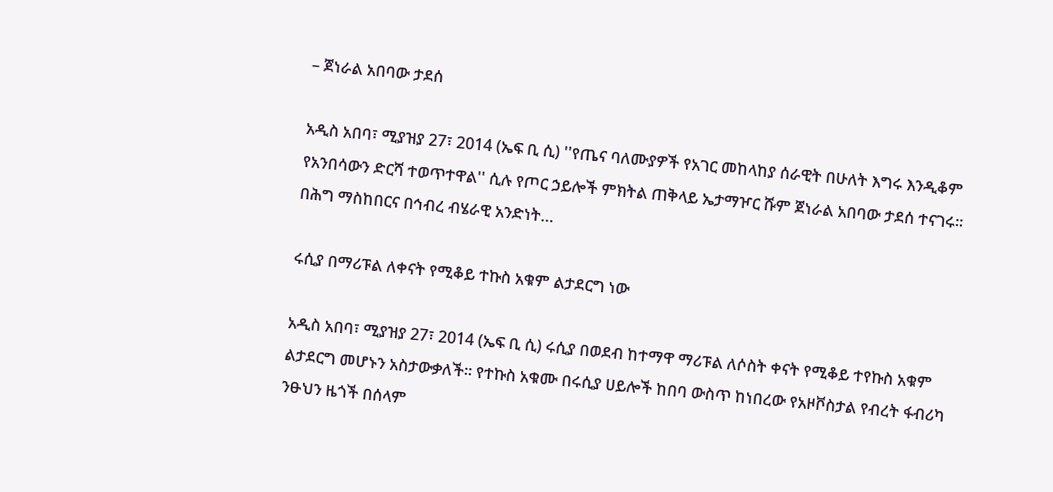– ጀነራል አበባው ታደሰ

አዲስ አበባ፣ ሚያዝያ 27፣ 2014 (ኤፍ ቢ ሲ) ''የጤና ባለሙያዎች የአገር መከላከያ ሰራዊት በሁለት እግሩ እንዲቆም የአንበሳውን ድርሻ ተወጥተዋል'' ሲሉ የጦር ኃይሎች ምክትል ጠቅላይ ኤታማዦር ሹም ጀነራል አበባው ታደሰ ተናገሩ፡፡ በሕግ ማስከበርና በኅብረ ብሄራዊ አንድነት…

ሩሲያ በማሪፑል ለቀናት የሚቆይ ተኩስ አቁም ልታደርግ ነው

አዲስ አበባ፣ ሚያዝያ 27፣ 2014 (ኤፍ ቢ ሲ) ሩሲያ በወደብ ከተማዋ ማሪፑል ለሶስት ቀናት የሚቆይ ተየኩስ አቁም ልታደርግ መሆኑን አስታውቃለች፡፡ የተኩስ አቁሙ በሩሲያ ሀይሎች ከበባ ውስጥ ከነበረው የአዞቮስታል የብረት ፋብሪካ ንፁህን ዜጎች በሰላም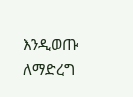እንዲወጡ ለማድረግ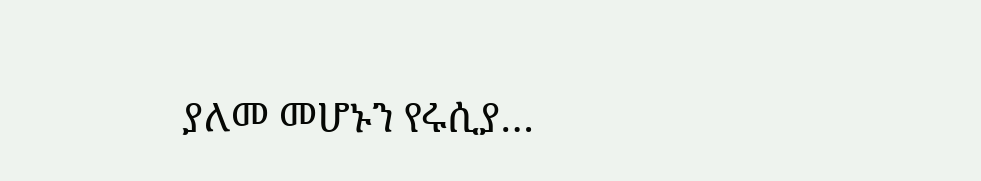ያለመ መሆኑን የሩሲያ…